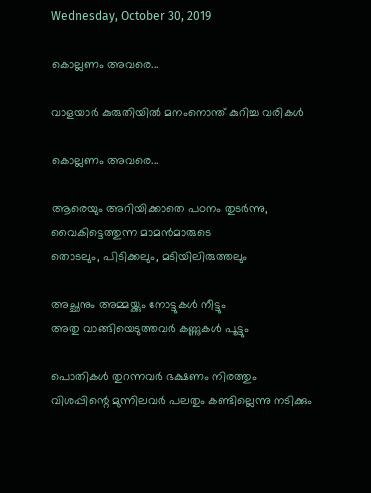Wednesday, October 30, 2019

കൊല്ലണം അവരെ...

വാളയാർ കുരുതിയിൽ മനംനൊന്ത് കുറിച്ച വരികൾ

കൊല്ലണം അവരെ...

ആരെയും അറിയിക്കാതെ പഠനം തുടർന്നു,
വൈകിട്ടെത്തുന്ന മാമൻമാരുടെ
തൊടലും, പിടിക്കലും, മടിയിലിരുത്തലും

അച്ഛനും അമ്മയ്ക്കും നോട്ടുകൾ നീട്ടും
അതു വാങ്ങിയെടുത്തവർ കണ്ണുകൾ പൂട്ടും

പൊതികൾ തുറന്നവർ ഭക്ഷണം നിരത്തും
വിശപ്പിന്റെ മുന്നിലവർ പലതും കണ്ടില്ലെന്നു നടിക്കും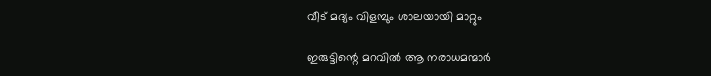വീട് മദ്യം വിളമ്പും ശാലയായി മാറ്റും

ഇരുട്ടിന്റെ മറവിൽ ആ നരാധമന്മാർ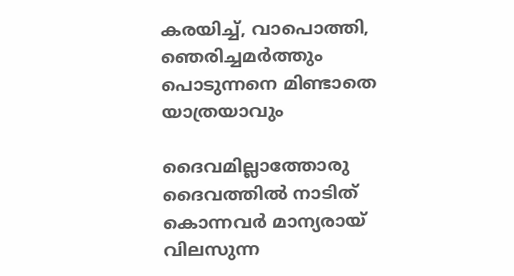കരയിച്ച്, വാപൊത്തി, ഞെരിച്ചമർത്തും
പൊടുന്നനെ മിണ്ടാതെ യാത്രയാവും

ദൈവമില്ലാത്തോരു ദൈവത്തിൽ നാടിത്
കൊന്നവർ മാന്യരായ് വിലസുന്ന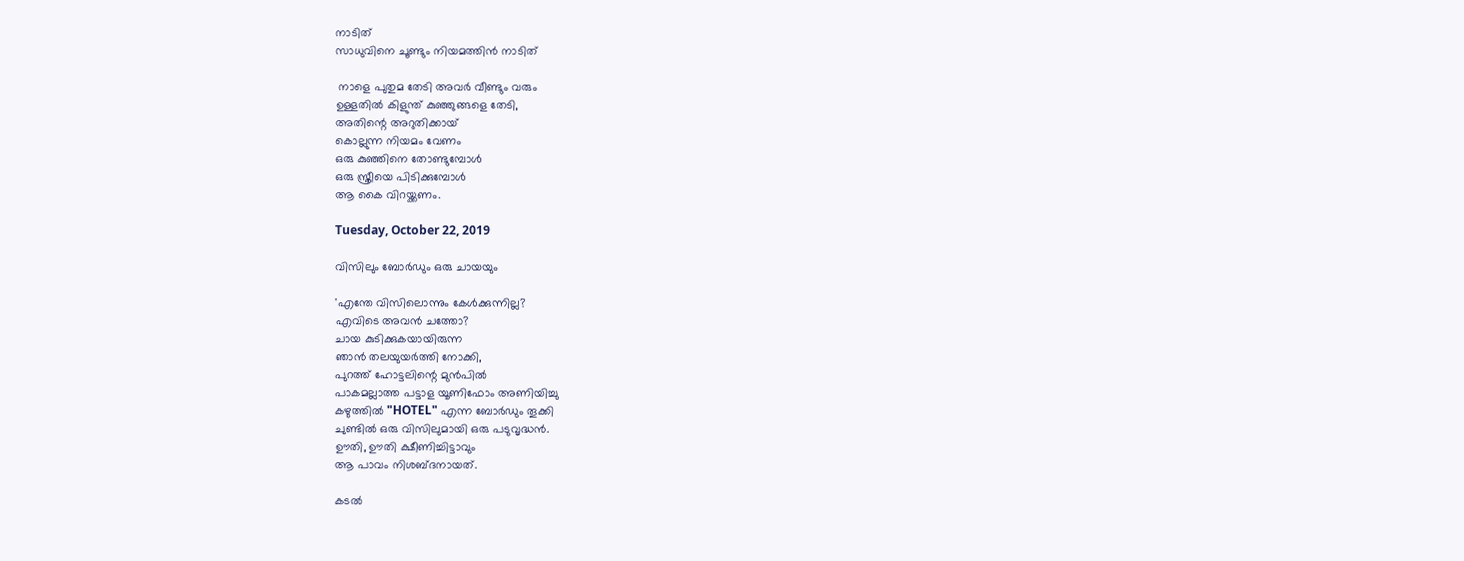നാടിത്
സാധുവിനെ ചൂണ്ടും നിയമത്തിൻ നാടിത്

 നാളെ പുതുമ തേടി അവർ വീണ്ടും വരും
ഉള്ളതിൽ കിളുന്ത്‌ കുഞ്ഞുങ്ങളെ തേടി,
അതിന്റെ അറുതിക്കായ്
കൊല്ലുന്ന നിയമം വേണം
ഒരു കുഞ്ഞിനെ തോണ്ടുമ്പോൾ
ഒരു സ്ത്രീയെ പിടിക്കുമ്പോൾ
ആ കൈ വിറയ്ക്കണം.

Tuesday, October 22, 2019

വിസിലും ബോർഡും ഒരു ചായയും

'എന്തേ വിസിലൊന്നും കേൾക്കുന്നില്ല?
എവിടെ അവൻ ചത്തോ?
ചായ കുടിക്കുകയായിരുന്ന
ഞാൻ തലയുയർത്തി നോക്കി,
പുറത്ത് ഹോട്ടലിന്റെ മുൻപിൽ
പാകമല്ലാത്ത പട്ടാള യൂണിഫോം അണിയിച്ചു
കഴുത്തിൽ "HOTEL" എന്ന ബോർഡും തൂക്കി
ചുണ്ടിൽ ഒരു വിസിലുമായി ഒരു പടുവൃദ്ധൻ.
ഊതി, ഊതി ക്ഷീണിച്ചിട്ടാവും
ആ പാവം നിശബ്ദനായത്.

കടൽ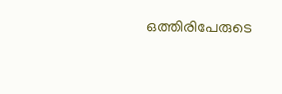ഒത്തിരിപേരുടെ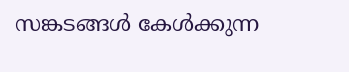സങ്കടങ്ങൾ കേൾക്കുന്ന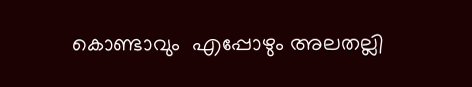കൊണ്ടാവും  എപ്പോഴും അലതല്ലി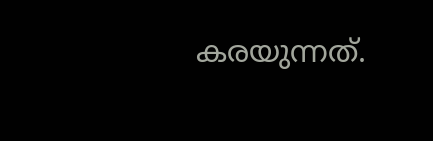കരയുന്നത്.